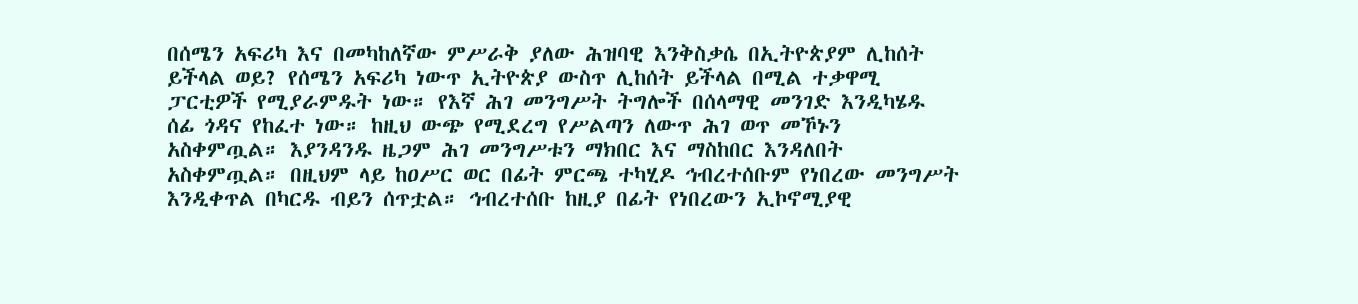በሰሜን አፍሪካ እና በመካከለኛው ምሥራቅ ያለው ሕዝባዊ እንቅስቃሴ በኢትዮጵያም ሊከሰት ይችላል ወይ? የሰሜን አፍሪካ ነውጥ ኢትዮጵያ ውስጥ ሊከሰት ይችላል በሚል ተቃዋሚ ፓርቲዎች የሚያራምዱት ነው። የእኛ ሕገ መንግሥት ትግሎች በሰላማዊ መንገድ እንዲካሄዱ ሰፊ ጎዳና የከፈተ ነው። ከዚህ ውጭ የሚደረግ የሥልጣን ለውጥ ሕገ ወጥ መኾኑን አስቀምጧል። እያንዳንዱ ዜጋም ሕገ መንግሥቱን ማክበር እና ማስከበር እንዳለበት አስቀምጧል። በዚህም ላይ ከዐሥር ወር በፊት ምርጫ ተካሂዶ ኅብረተሰቡም የነበረው መንግሥት እንዲቀጥል በካርዱ ብይን ሰጥቷል። ኅብረተሰቡ ከዚያ በፊት የነበረውን ኢኮኖሚያዊ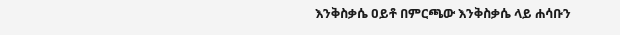እንቅስቃሴ ዐይቶ በምርጫው እንቅስቃሴ ላይ ሐሳቡን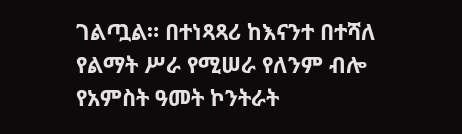ገልጧል። በተነጻጻሪ ከእናንተ በተሻለ የልማት ሥራ የሚሠራ የለንም ብሎ የአምስት ዓመት ኮንትራት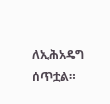ለኢሕአዴግ ሰጥቷል።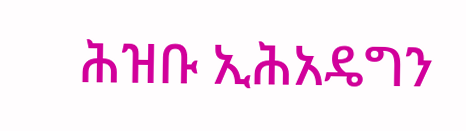ሕዝቡ ኢሕአዴግን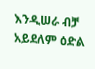እንዲሠራ ብቻ አይደለም ዕድል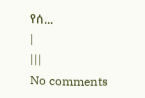የሰ...
|
|||
No comments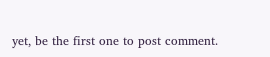yet, be the first one to post comment.